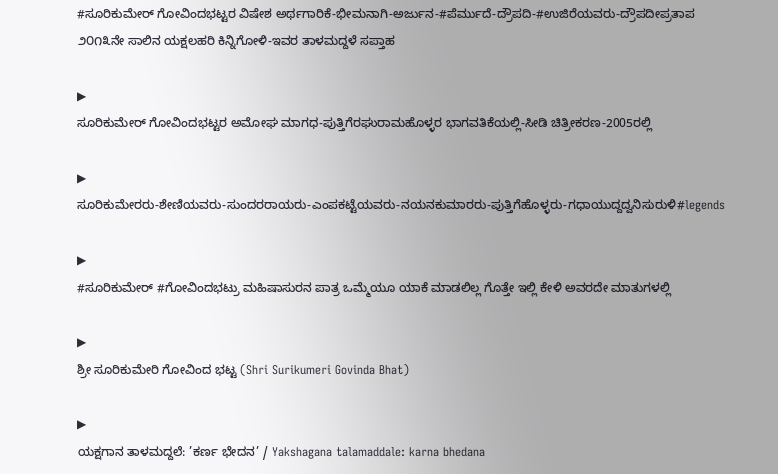#ಸೂರಿಕುಮೇರ್ ಗೋವಿಂದಭಟ್ಟರ ವಿಷೇಶ ಅರ್ಥಗಾರಿಕೆ-ಭೀಮನಾಗಿ-ಅರ್ಜುನ-#ಪೆರ್ಮುದೆ-ದ್ರೌಪದಿ-#ಉಜಿರೆಯವರು-ದ್ರೌಪದೀಪ್ರತಾಪ
೨೦೧೩ನೇ ಸಾಲಿನ ಯಕ್ಷಲಹರಿ ಕಿನ್ನಿಗೋಳಿ-ಇವರ ತಾಳಮದ್ದಳೆ ಸಪ್ತಾಹ

▶
ಸೂರಿಕುಮೇರ್ ಗೋವಿಂದಭಟ್ಟರ ಅಮೋಘ ಮಾಗಧ-ಪುತ್ತಿಗೆರಘುರಾಮಹೊಳ್ಳರ ಭಾಗವತಿಕೆಯಲ್ಲಿ-ಸೀಡಿ ಚಿತ್ರೀಕರಣ-2005ರಲ್ಲಿ

▶
ಸೂರಿಕುಮೇರರು-ಶೇಣಿಯವರು-ಸುಂದರರಾಯರು-ಎಂಪಕಟ್ಟೆಯವರು-ನಯನಕುಮಾರರು-ಪುತ್ತಿಗೆಹೊಳ್ಳರು-ಗಧಾಯುದ್ದದ್ವನಿಸುರುಳಿ#legends

▶
#ಸೂರಿಕುಮೇರ್ #ಗೋವಿಂದಭಟ್ರು ಮಹಿಷಾಸುರನ ಪಾತ್ರ ಒಮ್ಮೆಯೂ ಯಾಕೆ ಮಾಡಲಿಲ್ಲ ಗೊತ್ತೇ ಇಲ್ಲಿ ಕೇಳಿ ಅವರದೇ ಮಾತುಗಳಲ್ಲಿ

▶
ಶ್ರೀ ಸೂರಿಕುಮೇರಿ ಗೋವಿಂದ ಭಟ್ಟ (Shri Surikumeri Govinda Bhat)

▶
ಯಕ್ಷಗಾನ ತಾಳಮದ್ದಲೆ: ’ಕರ್ಣ ಭೇದನ’ / Yakshagana talamaddale: karna bhedana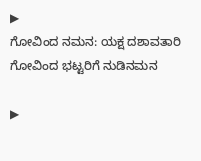▶
ಗೋವಿಂದ ನಮನ: ಯಕ್ಷ ದಶಾವತಾರಿ ಗೋವಿಂದ ಭಟ್ಟರಿಗೆ ನುಡಿನಮನ

▶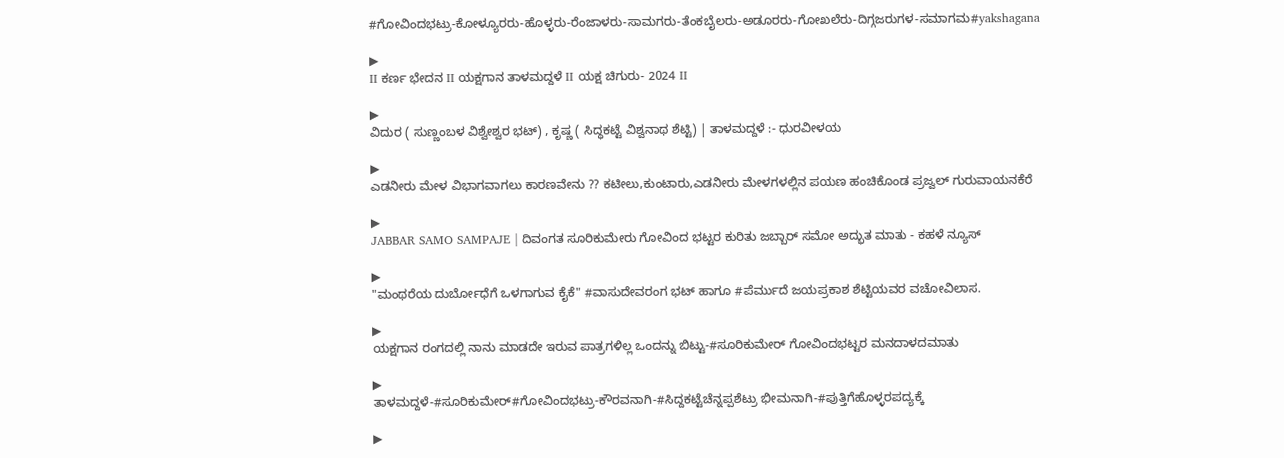#ಗೋವಿಂದಭಟ್ರು-ಕೋಳ್ಯೂರರು-ಹೊಳ್ಳರು-ರೆಂಜಾಳರು-ಸಾಮಗರು-ತೆಂಕಬೈಲರು-ಅಡೂರರು-ಗೋಖಲೆರು-ದಿಗ್ಗಜರುಗಳ-ಸಮಾಗಮ#yakshagana

▶
II ಕರ್ಣ ಭೇದನ II ಯಕ್ಷಗಾನ ತಾಳಮದ್ದಳೆ II ಯಕ್ಷ ಚಿಗುರು- 2024 II

▶
ವಿದುರ ( ಸುಣ್ಣಂಬಳ ವಿಶ್ವೇಶ್ವರ ಭಟ್) , ಕೃಷ್ಣ ( ಸಿದ್ಧಕಟ್ಟೆ ವಿಶ್ವನಾಥ ಶೆಟ್ಟಿ) | ತಾಳಮದ್ದಳೆ :- ಧುರವೀಳಯ

▶
ಎಡನೀರು ಮೇಳ ವಿಭಾಗವಾಗಲು ಕಾರಣವೇನು ?? ಕಟೀಲು,ಕುಂಟಾರು,ಎಡನೀರು ಮೇಳಗಳಲ್ಲಿನ ಪಯಣ ಹಂಚಿಕೊಂಡ ಪ್ರಜ್ವಲ್ ಗುರುವಾಯನಕೆರೆ

▶
JABBAR SAMO SAMPAJE | ದಿವಂಗತ ಸೂರಿಕುಮೇರು ಗೋವಿಂದ ಭಟ್ಟರ ಕುರಿತು ಜಬ್ಬಾರ್ ಸಮೋ ಅದ್ಭುತ ಮಾತು - ಕಹಳೆ ನ್ಯೂಸ್

▶
"ಮಂಥರೆಯ ದುರ್ಬೋಧೆಗೆ ಒಳಗಾಗುವ ಕೈಕೆ" #ವಾಸುದೇವರಂಗ ಭಟ್ ಹಾಗೂ #ಪೆರ್ಮುದೆ ಜಯಪ್ರಕಾಶ ಶೆಟ್ಟಿಯವರ ವಚೋವಿಲಾಸ.

▶
ಯಕ್ಷಗಾನ ರಂಗದಲ್ಲಿ ನಾನು ಮಾಡದೇ ಇರುವ ಪಾತ್ರಗಳಿಲ್ಲ ಒಂದನ್ನು ಬಿಟ್ಟು-#ಸೂರಿಕುಮೇರ್ ಗೋವಿಂದಭಟ್ಟರ ಮನದಾಳದಮಾತು

▶
ತಾಳಮದ್ದಳೆ-#ಸೂರಿಕುಮೇರ್#ಗೋವಿಂದಭಟ್ರು-ಕೌರವನಾಗಿ-#ಸಿದ್ದಕಟ್ಟೆಚೆನ್ನಪ್ಪಶೆಟ್ರು ಭೀಮನಾಗಿ-#ಪುತ್ತಿಗೆಹೊಳ್ಳರಪದ್ಯಕ್ಕೆ

▶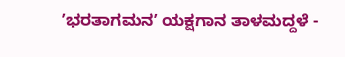ʼಭರತಾಗಮನʼ ಯಕ್ಷಗಾನ ತಾಳಮದ್ದಳೆ -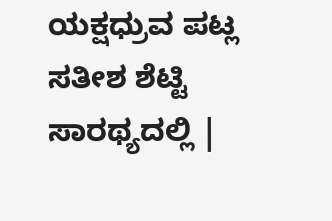ಯಕ್ಷಧ್ರುವ ಪಟ್ಲ ಸತೀಶ ಶೆಟ್ಟಿ ಸಾರಥ್ಯದಲ್ಲಿ |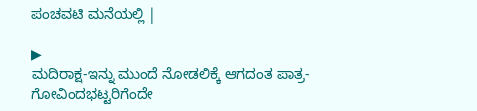ಪಂಚವಟಿ ಮನೆಯಲ್ಲಿ |

▶
ಮದಿರಾಕ್ಷ-ಇನ್ನು ಮುಂದೆ ನೋಡಲಿಕ್ಕೆ ಆಗದಂತ ಪಾತ್ರ-ಗೋವಿಂದಭಟ್ಟರಿಗೆಂದೇ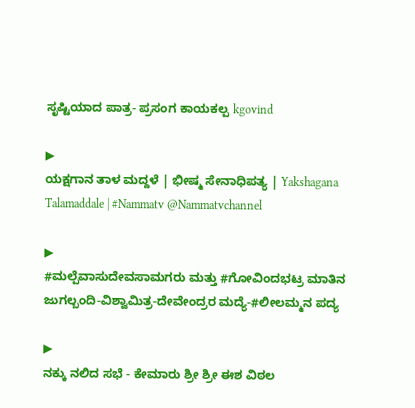ಸೃಷ್ಟಿಯಾದ ಪಾತ್ರ- ಪ್ರಸಂಗ ಕಾಯಕಲ್ಪ kgovind

▶
ಯಕ್ಷಗಾನ ತಾಳ ಮದ್ದಳೆ | ಭೀಷ್ಮ ಸೇನಾಧಿಪತ್ಯ | Yakshagana Talamaddale | #Nammatv @Nammatvchannel

▶
#ಮಲ್ಪೆವಾಸುದೇವಸಾಮಗರು ಮತ್ತು #ಗೋವಿಂದಭಟ್ರ ಮಾತಿನ ಜುಗಲ್ಬಂದಿ-ವಿಶ್ವಾಮಿತ್ರ-ದೇವೇಂದ್ರರ ಮದ್ಯೆ-#ಲೀಲಮ್ಮನ ಪದ್ಯ

▶
ನಕ್ಕು ನಲಿದ ಸಭೆ - ಕೇಮಾರು ಶ್ರೀ ಶ್ರೀ ಈಶ ವಿಠಲ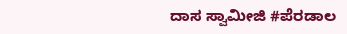ದಾಸ ಸ್ವಾಮೀಜಿ #ಪೆರಡಾಲ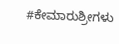#ಕೇಮಾರುಶ್ರೀಗಳು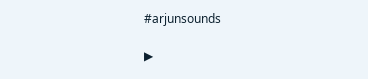#arjunsounds

▶